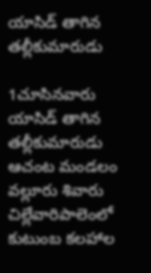యాసిడ్ తాగిన తల్లీకుమారుడు

1చూసినవారు
యాసిడ్ తాగిన తల్లీకుమారుడు
ఆచంట మండలం వల్లూరు శివారు చిల్లేవారిపాలెంలో కుటుంబ కలహాల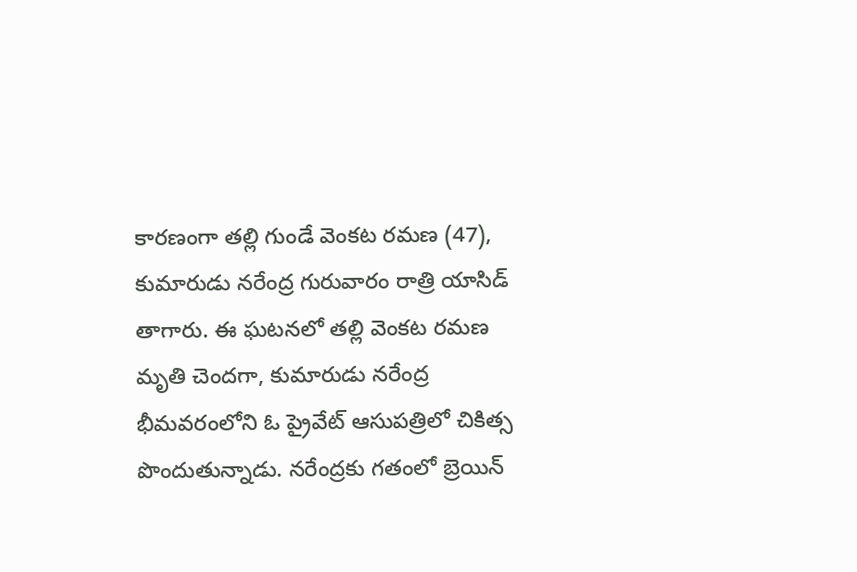కారణంగా తల్లి గుండే వెంకట రమణ (47), కుమారుడు నరేంద్ర గురువారం రాత్రి యాసిడ్ తాగారు. ఈ ఘటనలో తల్లి వెంకట రమణ మృతి చెందగా, కుమారుడు నరేంద్ర భీమవరంలోని ఓ ప్రైవేట్ ఆసుపత్రిలో చికిత్స పొందుతున్నాడు. నరేంద్రకు గతంలో బ్రెయిన్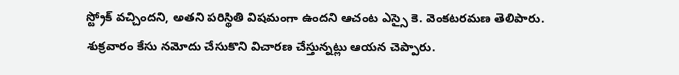స్ట్రోక్ వచ్చిందని, అతని పరిస్థితి విషమంగా ఉందని ఆచంట ఎస్సై కె. వెంకటరమణ తెలిపారు. శుక్రవారం కేసు నమోదు చేసుకొని విచారణ చేస్తున్నట్లు ఆయన చెప్పారు.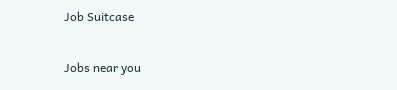Job Suitcase

Jobs near you